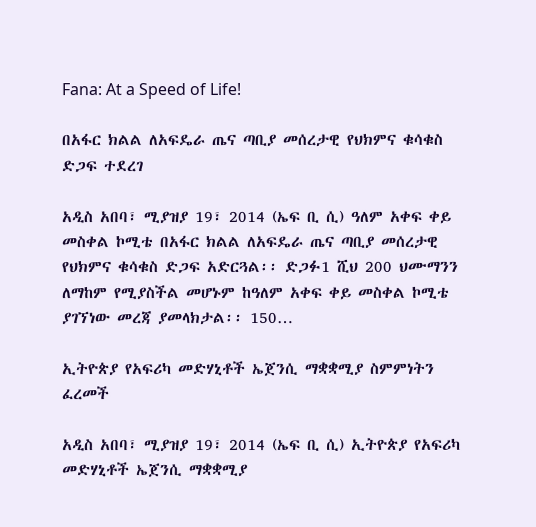Fana: At a Speed of Life!

በአፋር ክልል ለአፍዴራ ጤና ጣቢያ መሰረታዊ የህክምና ቁሳቁስ ድጋፍ ተደረገ

አዲስ አበባ፣ ሚያዝያ 19፣ 2014 (ኤፍ ቢ ሲ) ዓለም አቀፍ ቀይ መስቀል ኮሚቴ በአፋር ክልል ለአፍዴራ ጤና ጣቢያ መሰረታዊ የህክምና ቁሳቁስ ድጋፍ አድርጓል፡፡ ድጋፉ1 ሺህ 200 ህሙማንን ለማከም የሚያስችል መሆኑም ከዓለም አቀፍ ቀይ መስቀል ኮሚቴ ያገኘነው መረጃ ያመላክታል፡፡ 150…

ኢትዮጵያ የአፍሪካ መድሃኒቶች ኤጀንሲ ማቋቋሚያ ስምምነትን ፈረመች

አዲስ አበባ፣ ሚያዝያ 19፣ 2014 (ኤፍ ቢ ሲ) ኢትዮጵያ የአፍሪካ መድሃኒቶች ኤጀንሲ ማቋቋሚያ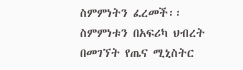ስምምነትን ፈረመች፡፡   ስምምነቱን በአፍሪካ ህብረት በመገኘት የጤና ሚኒስትር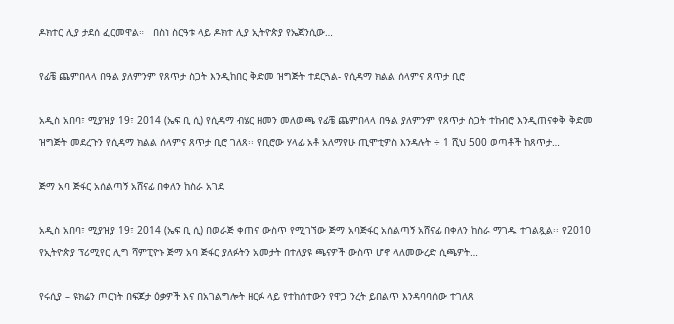ዶክተር ሊያ ታደሰ ፈርመዋል።   በስነ ስርዓቱ ላይ ዶክተ ሊያ ኢትዮጵያ የኤጀንሲው…

የፊቼ ጨምበላላ በዓል ያለምንም የጸጥታ ስጋት እንዲከበር ቅድመ ዝግጅት ተደርጓል- የሲዳማ ክልል ሰላምና ጸጥታ ቢሮ

አዲስ አበባ፣ ሚያዝያ 19፣ 2014 (ኤፍ ቢ ሲ) የሲዳማ ብሄር ዘመን መለወጫ የፊቼ ጨምበላላ በዓል ያለምንም የጸጥታ ስጋት ተከብሮ እንዲጠናቀቅ ቅድመ ዝግጅት መደረጉን የሲዳማ ክልል ሰላምና ጸጥታ ቢሮ ገለጸ፡፡ የቢሮው ሃላፊ አቶ አለማየሁ ጢሞቲዎስ እንዳሉት ÷ 1 ሺህ 500 ወጣቶች ከጸጥታ…

ጅማ አባ ጅፋር አሰልጣኝ አሸናፊ በቀለን ከስራ አገደ

አዲስ አበባ፣ ሚያዝያ 19፣ 2014 (ኤፍ ቢ ሲ) በወራጅ ቀጠና ውስጥ የሚገኘው ጅማ አባጅፋር አሰልጣኝ አሸናፊ በቀለን ከስራ ማገዱ ተገልጿል፡፡ የ2010 የኢትዮጵያ ፕሪሚየር ሊግ ሻምፒዮኑ ጅማ አባ ጅፋር ያለፉትን አመታት በተለያዩ ጫናዎች ውስጥ ሆኖ ላለመውረድ ሲጫዎት…

የሩሲያ – ዩክሬን ጦርነት በፍጆታ ዕቃዎች እና በአገልግሎት ዘርፉ ላይ የተከሰተውን የዋጋ ንረት ይበልጥ እንዳባባሰው ተገለጸ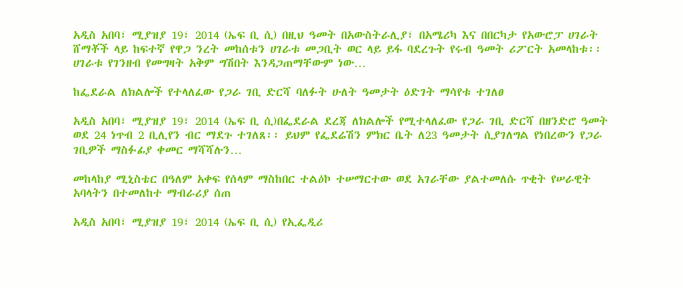አዲስ አበባ፣ ሚያዝያ 19፣ 2014 (ኤፍ ቢ ሲ) በዚህ ዓመት በአውስትራሊያ፣ በአሜሪካ እና በበርካታ የአውሮፓ ሀገራት ሸማቾች ላይ ከፍተኛ የዋጋ ንረት መከሰቱን ሀገራቱ መጋቢት ወር ላይ ይፋ ባደረጉት የሩብ ዓመት ሪፖርት አመላከቱ፡፡ ሀገራቱ የገንዘብ የመግዛት አቅም ግሽበት እንዳጋጠማቸውም ነው…

ከፌደራል ለክልሎች የተላለፈው የጋራ ገቢ ድርሻ ባለፉት ሁለት ዓመታት ዕድገት ማሳየቱ ተገለፀ

አዲስ አበባ፣ ሚያዝያ 19፣ 2014 (ኤፍ ቢ ሲ)በፌደራል ደረጃ ለክልሎች የሚተላለፈው የጋራ ገቢ ድርሻ በዘንድሮ ዓመት ወደ 24 ነጥብ 2 ቢሊየን ብር ማደጉ ተገለጸ፡፡ ይህም የፌደሬሽን ምክር ቤት ለ23 ዓመታት ሲያገለግል የነበረውን የጋራ ገቢዎች ማስፉፊያ ቀመር ማሻሻሉን…

መከላከያ ሚኒስቴር በዓለም አቀፍ የሰላም ማስከበር ተልዕኮ ተሠማርተው ወደ አገራቸው ያልተመለሱ ጥቂት የሠራዊት አባላትን በተመለከተ ማብራሪያ ሰጠ

አዲስ አበባ፣ ሚያዝያ 19፣ 2014 (ኤፍ ቢ ሲ) የኢፌዲሪ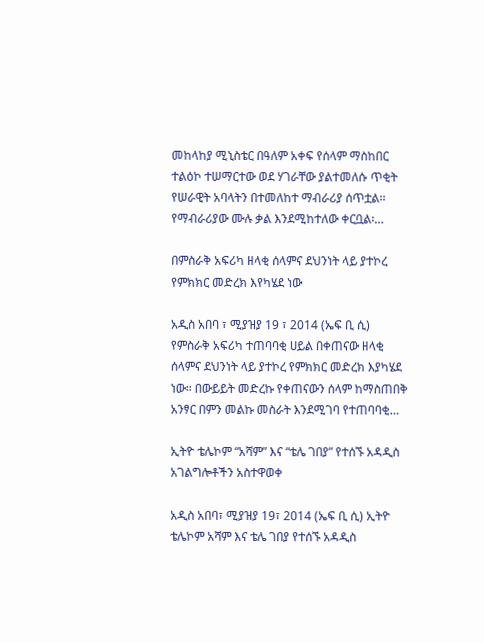መከላከያ ሚኒስቴር በዓለም አቀፍ የሰላም ማስከበር ተልዕኮ ተሠማርተው ወደ ሃገራቸው ያልተመለሱ ጥቂት የሠራዊት አባላትን በተመለከተ ማብራሪያ ሰጥቷል፡፡ የማብራሪያው ሙሉ ቃል እንደሚከተለው ቀርቧል፡…

በምስራቅ አፍሪካ ዘላቂ ሰላምና ደህንነት ላይ ያተኮረ የምክክር መድረክ እየካሄደ ነው

አዲስ አበባ ፣ ሚያዝያ 19 ፣ 2014 (ኤፍ ቢ ሲ) የምስራቅ አፍሪካ ተጠባባቂ ሀይል በቀጠናው ዘላቂ ሰላምና ደህንነት ላይ ያተኮረ የምክክር መድረክ እያካሄደ ነው። በውይይት መድረኩ የቀጠናውን ሰላም ከማስጠበቅ አንፃር በምን መልኩ መስራት እንደሚገባ የተጠባባቂ…

ኢትዮ ቴሌኮም “አሻም” እና “ቴሌ ገበያ” የተሰኙ አዳዲስ አገልግሎቶችን አስተዋወቀ

አዲስ አበባ፣ ሚያዝያ 19፣ 2014 (ኤፍ ቢ ሲ) ኢትዮ ቴሌኮም አሻም እና ቴሌ ገበያ የተሰኙ አዳዲስ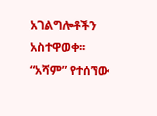አገልግሎቶችን አስተዋወቀ፡፡ “አሻም” የተሰኘው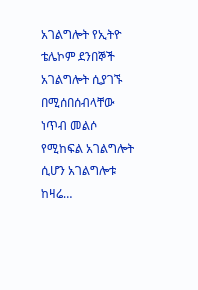አገልግሎት የኢትዮ ቴሌኮም ደንበኞች አገልግሎት ሲያገኙ በሚሰበሰብላቸው ነጥብ መልሶ የሚከፍል አገልግሎት ሲሆን አገልግሎቱ ከዛሬ…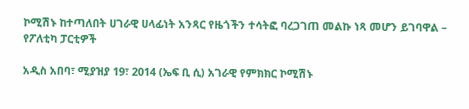ኮሚሽኑ ከተጣለበት ሀገራዊ ሀላፊነት አንጻር የዜጎችን ተሳትፎ ባረጋገጠ መልኩ ነጻ መሆን ይገባዋል – የፖለቲካ ፓርቲዎች

አዲስ አበባ፣ ሚያዝያ 19፣ 2014 (ኤፍ ቢ ሲ) አገራዊ የምክክር ኮሚሽኑ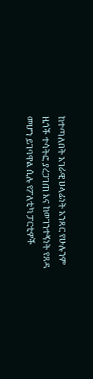ከተጣለበት አገራዊ ሀላፊነት አንጻር የሁሉንም ዜጎች ተሳትፎ ያረጋገጠ እና ከወገንተኝነት የጸዳ መሆን ይገባዋል ሲሉ የፖለቲካ ፓርቲዎች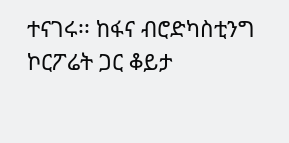ተናገሩ፡፡ ከፋና ብሮድካስቲንግ ኮርፖሬት ጋር ቆይታ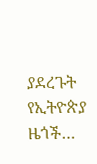ያደረጉት የኢትዮጵያ ዜጎች…